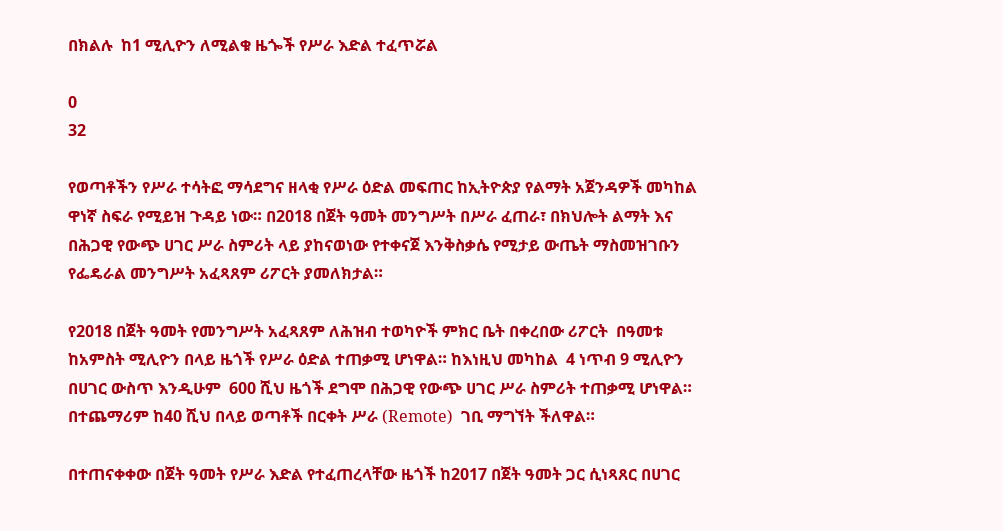በክልሉ  ከ1 ሚሊዮን ለሚልቁ ዜጐች የሥራ እድል ተፈጥሯል

0
32

የወጣቶችን የሥራ ተሳትፎ ማሳደግና ዘላቂ የሥራ ዕድል መፍጠር ከኢትዮጵያ የልማት አጀንዳዎች መካከል ዋነኛ ስፍራ የሚይዝ ጉዳይ ነው። በ2018 በጀት ዓመት መንግሥት በሥራ ፈጠራ፣ በክህሎት ልማት እና በሕጋዊ የውጭ ሀገር ሥራ ስምሪት ላይ ያከናወነው የተቀናጀ እንቅስቃሴ የሚታይ ውጤት ማስመዝገቡን የፌዴራል መንግሥት አፈጻጸም ሪፖርት ያመለክታል።

የ2018 በጀት ዓመት የመንግሥት አፈጻጸም ለሕዝብ ተወካዮች ምክር ቤት በቀረበው ሪፖርት  በዓመቱ ከአምስት ሚሊዮን በላይ ዜጎች የሥራ ዕድል ተጠቃሚ ሆነዋል። ከእነዚህ መካከል  4 ነጥብ 9 ሚሊዮን በሀገር ውስጥ እንዲሁም  600 ሺህ ዜጎች ደግሞ በሕጋዊ የውጭ ሀገር ሥራ ስምሪት ተጠቃሚ ሆነዋል። በተጨማሪም ከ40 ሺህ በላይ ወጣቶች በርቀት ሥራ (Remote)  ገቢ ማግኘት ችለዋል።

በተጠናቀቀው በጀት ዓመት የሥራ እድል የተፈጠረላቸው ዜጎች ከ2017 በጀት ዓመት ጋር ሲነጻጸር በሀገር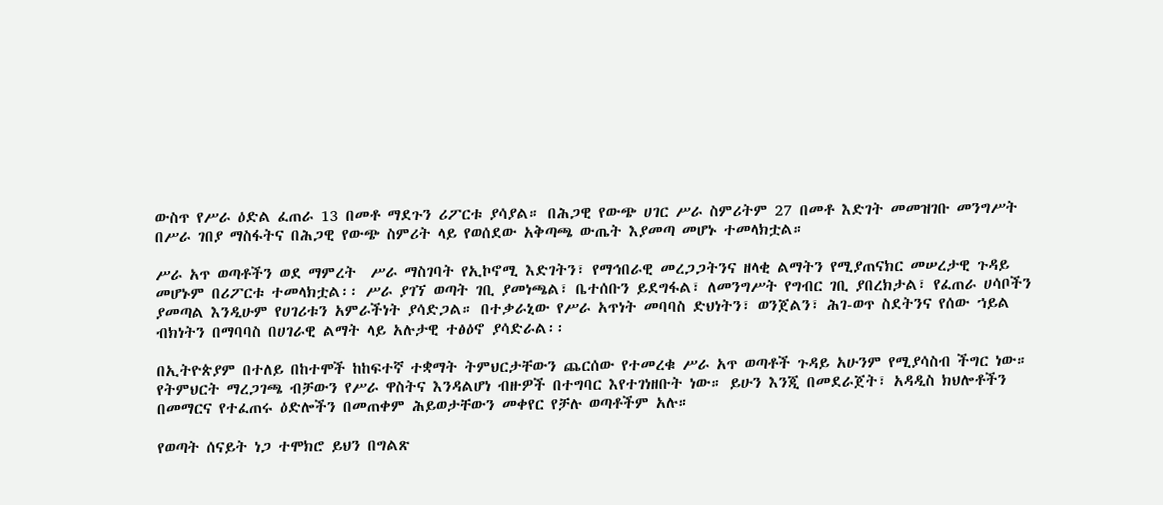ውስጥ የሥራ ዕድል ፈጠራ 13 በመቶ ማደጉን ሪፖርቱ ያሳያል። በሕጋዊ የውጭ ሀገር ሥራ ስምሪትም 27 በመቶ እድገት መመዝገቡ መንግሥት በሥራ ገበያ ማስፋትና በሕጋዊ የውጭ ስምሪት ላይ የወሰደው አቅጣጫ ውጤት እያመጣ መሆኑ ተመላክቷል።

ሥራ አጥ ወጣቶችን ወደ ማምረት  ሥራ ማስገባት የኢኮኖሚ እድገትን፣ የማኅበራዊ መረጋጋትንና ዘላቂ ልማትን የሚያጠናክር መሠረታዊ ጉዳይ  መሆኑም በሪፖርቱ ተመላክቷል፡፡ ሥራ ያገኘ ወጣት ገቢ ያመነጫል፣ ቤተሰቡን ይደግፋል፣ ለመንግሥት የግብር ገቢ ያበረክታል፣ የፈጠራ ሀሳቦችን ያመጣል እንዲሁም የሀገሪቱን አምራችነት ያሳድጋል። በተቃራኒው የሥራ አጥነት መባባስ ድህነትን፣ ወንጀልን፣ ሕገ-ወጥ ስደትንና የሰው ኀይል ብክነትን በማባባስ በሀገራዊ ልማት ላይ አሉታዊ ተፅዕኖ ያሳድራል፡፡

በኢትዮጵያም በተለይ በከተሞች ከከፍተኛ ተቋማት ትምህርታቸውን ጨርሰው የተመረቁ ሥራ አጥ ወጣቶች ጉዳይ አሁንም የሚያሳስብ ችግር ነው። የትምህርት ማረጋገጫ ብቻውን የሥራ ዋስትና እንዳልሆነ ብዙዎች በተግባር እየተገነዘቡት ነው። ይሁን እንጂ በመደራጀት፣ አዳዲስ ክህሎቶችን በመማርና የተፈጠሩ ዕድሎችን በመጠቀም ሕይወታቸውን መቀየር የቻሉ ወጣቶችም አሉ።

የወጣት ሰናይት ነጋ ተሞክሮ ይህን በግልጽ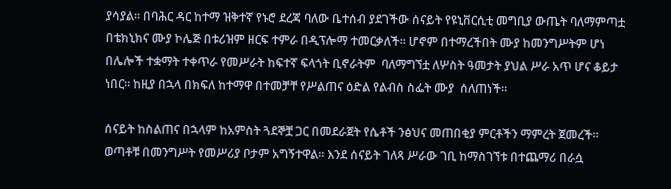ያሳያል። በባሕር ዳር ከተማ ዝቅተኛ የኑሮ ደረጃ ባለው ቤተሰብ ያደገችው ሰናይት የዩኒቨርሲቲ መግቢያ ውጤት ባለማምጣቷ በቴክኒክና ሙያ ኮሌጅ በቱሪዝም ዘርፍ ተምራ በዲፕሎማ ተመርቃለች። ሆኖም በተማረችበት ሙያ ከመንግሥትም ሆነ በሌሎች ተቋማት ተቀጥራ የመሥራት ከፍተኛ ፍላጎት ቢኖራትም  ባለማግኘቷ ለሦስት ዓመታት ያህል ሥራ አጥ ሆና ቆይታ ነበር። ከዚያ በኋላ በክፍለ ከተማዋ በተመቻቸ የሥልጠና ዕድል የልብስ ስፌት ሙያ  ሰለጠነች፡፡

ሰናይት ከስልጠና በኋላም ከአምስት ጓደኞቿ ጋር በመደራጀት የሴቶች ንፅህና መጠበቂያ ምርቶችን ማምረት ጀመረች። ወጣቶቹ በመንግሥት የመሥሪያ ቦታም አግኝተዋል፡፡ እንደ ሰናይት ገለጻ ሥራው ገቢ ከማስገኘቱ በተጨማሪ በራሷ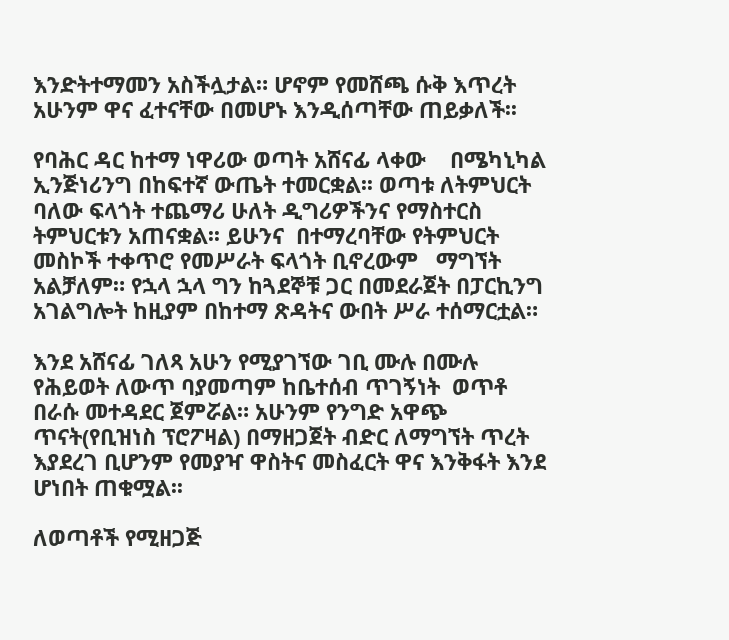እንድትተማመን አስችሏታል። ሆኖም የመሸጫ ሱቅ እጥረት አሁንም ዋና ፈተናቸው በመሆኑ እንዲሰጣቸው ጠይቃለች፡፡

የባሕር ዳር ከተማ ነዋሪው ወጣት አሸናፊ ላቀው    በሜካኒካል ኢንጅነሪንግ በከፍተኛ ውጤት ተመርቋል፡፡ ወጣቱ ለትምህርት ባለው ፍላጎት ተጨማሪ ሁለት ዲግሪዎችንና የማስተርስ ትምህርቱን አጠናቋል፡፡ ይሁንና  በተማረባቸው የትምህርት  መስኮች ተቀጥሮ የመሥራት ፍላጎት ቢኖረውም   ማግኘት አልቻለም። የኋላ ኋላ ግን ከጓደኞቹ ጋር በመደራጀት በፓርኪንግ አገልግሎት ከዚያም በከተማ ጽዳትና ውበት ሥራ ተሰማርቷል።

እንደ አሸናፊ ገለጻ አሁን የሚያገኘው ገቢ ሙሉ በሙሉ የሕይወት ለውጥ ባያመጣም ከቤተሰብ ጥገኝነት  ወጥቶ በራሱ መተዳደር ጀምሯል። አሁንም የንግድ አዋጭ ጥናት(የቢዝነስ ፕሮፖዛል) በማዘጋጀት ብድር ለማግኘት ጥረት እያደረገ ቢሆንም የመያዣ ዋስትና መስፈርት ዋና እንቅፋት እንደ ሆነበት ጠቁሟል፡፡

ለወጣቶች የሚዘጋጅ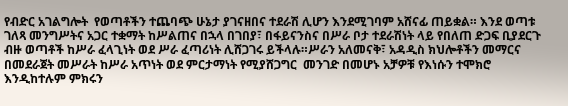የብድር አገልግሎት  የወጣቶችን ተጨባጭ ሁኔታ ያገናዘበና ተደራሽ ሊሆን እንደሚገባም አሸናፊ ጠይቋል። እንደ ወጣቱ ገለጻ መንግሥትና አጋር ተቋማት ከሥልጠና በኋላ በገበያ፣ በፋይናንስና በሥራ ቦታ ተደራሽነት ላይ የበለጠ ድጋፍ ቢያደርጉ ብዙ ወጣቶች ከሥራ ፈላጊነት ወደ ሥራ ፈጣሪነት ሊሸጋገሩ ይችላሉ።ሥራን አለመናቅ፣ አዳዲስ ክህሎቶችን መማርና በመደራጀት መሥራት ከሥራ አጥነት ወደ ምርታማነት የሚያሸጋግር  መንገድ በመሆኑ አቻዎቹ የእነሱን ተሞክሮ እንዲከተሉም ምክሩን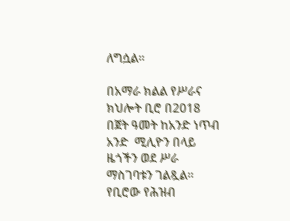ለግሷል፡፡

በአማራ ክልል የሥራና ክህሎት ቢሮ በ2018 በጀት ዓመት ከአንድ ነጥብ አንድ  ሚሊዮን በላይ ዜጎችን ወደ ሥራ ማስገባቱን ገልጿል። የቢሮው የሕዝብ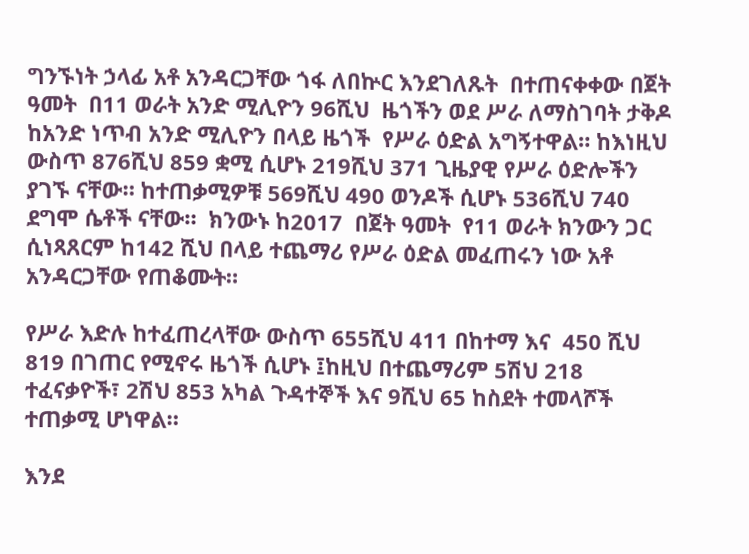ግንኙነት ኃላፊ አቶ አንዳርጋቸው ጎፋ ለበኵር እንደገለጹት  በተጠናቀቀው በጀት ዓመት  በ11 ወራት አንድ ሚሊዮን 96ሺህ  ዜጎችን ወደ ሥራ ለማስገባት ታቅዶ ከአንድ ነጥብ አንድ ሚሊዮን በላይ ዜጎች  የሥራ ዕድል አግኝተዋል። ከእነዚህ ውስጥ 876ሺህ 859 ቋሚ ሲሆኑ 219ሺህ 371 ጊዜያዊ የሥራ ዕድሎችን ያገኙ ናቸው። ከተጠቃሚዎቹ 569ሺህ 490 ወንዶች ሲሆኑ 536ሺህ 740 ደግሞ ሴቶች ናቸው።  ክንውኑ ከ2017  በጀት ዓመት  የ11 ወራት ክንውን ጋር ሲነጻጸርም ከ142 ሺህ በላይ ተጨማሪ የሥራ ዕድል መፈጠሩን ነው አቶ አንዳርጋቸው የጠቆሙት።

የሥራ እድሉ ከተፈጠረላቸው ውስጥ 655ሺህ 411 በከተማ እና  450 ሺህ 819 በገጠር የሚኖሩ ዜጎች ሲሆኑ ፤ከዚህ በተጨማሪም 5ሽህ 218 ተፈናቃዮች፣ 2ሽህ 853 አካል ጉዳተኞች እና 9ሺህ 65 ከስደት ተመላሾች ተጠቃሚ ሆነዋል።

እንደ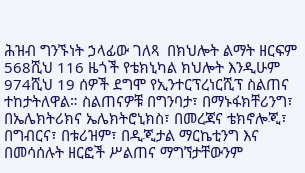ሕዝብ ግንኙነት ኃላፊው ገለጻ  በክህሎት ልማት ዘርፍም 568ሺህ 116 ዜጎች የቴክኒካል ክህሎት እንዲሁም 974ሺህ 19 ሰዎች ደግሞ የኢንተርፕረነርሺፕ ስልጠና ተከታትለዋል። ስልጠናዎቹ በግንባታ፣ በማኑፋክቸሪንግ፣ በኤሌክትሪክና ኤሌክትሮኒክስ፣ በመረጃና ቴክኖሎጂ፣ በግብርና፣ በቱሪዝም፣ በዲጂታል ማርኬቲንግ እና በመሳሰሉት ዘርፎች ሥልጠና ማግኘታቸውንም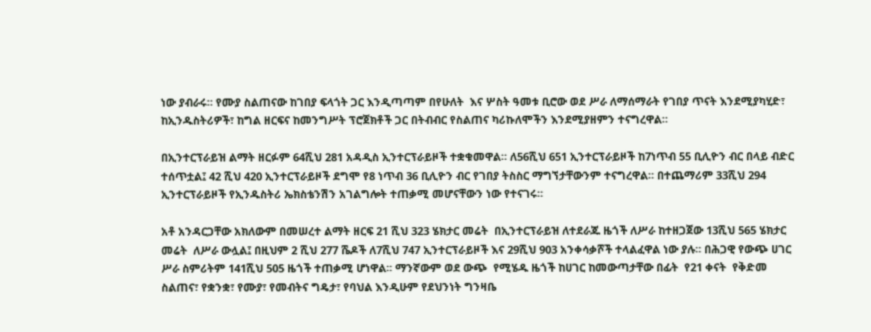ነው ያብራሩ። የሙያ ስልጠናው ከገበያ ፍላጎት ጋር እንዲጣጣም በየሁለት  እና ሦስት ዓመቱ ቢሮው ወደ ሥራ ለማሰማራት የገበያ ጥናት እንደሚያካሂድ፣ ከኢንዱስትሪዎች፣ ከግል ዘርፍና ከመንግሥት ፕሮጀክቶች ጋር በትብብር የስልጠና ካሪኩለሞችን እንደሚያዘምን ተናግረዋል።

በኢንተርፕራይዝ ልማት ዘርፉም 64ሺህ 281 አዳዲስ ኢንተርፕራይዞች ተቋቁመዋል። ለ56ሺህ 651 ኢንተርፕራይዞች ከ7ነጥብ 55 ቢሊዮን ብር በላይ ብድር ተሰጥቷል፤ 42 ሺህ 420 ኢንተርፕራይዞች ደግሞ የ8 ነጥብ 36 ቢሊዮን ብር የገበያ ትስስር ማግኘታቸውንም ተናግረዋል። በተጨማሪም 33ሺህ 294 ኢንተርፕራይዞች የኢንዱስትሪ ኤክስቴንሽን አገልግሎት ተጠቃሚ መሆናቸውን ነው የተናገሩ።

አቶ አንዳርጋቸው አክለውም በመሠረተ ልማት ዘርፍ 21 ሺህ 323 ሄክታር መሬት  በኢንተርፕራይዝ ለተደራጁ ዜጎች ለሥራ ከተዘጋጀው 13ሺህ 565 ሄክታር መሬት  ለሥራ ውሏል፤ በዚህም 2 ሺህ 277 ሼዶች ለ7ሺህ 747 ኢንተርፕራይዞች እና 29ሺህ 903 አንቀሳቃሾች ተላልፈዋል ነው ያሉ። በሕጋዊ የውጭ ሀገር ሥራ ስምሪትም 141ሺህ 505 ዜጎች ተጠቃሚ ሆነዋል፡፡ ማንኛውም ወደ ውጭ  የሚሄዱ ዜጎች ከሀገር ከመውጣታቸው በፊት  የ21 ቀናት  የቅድመ ስልጠና፣ የቋንቋ፣ የሙያ፣ የመብትና ግዴታ፣ የባህል እንዲሁም የደህንነት ግንዛቤ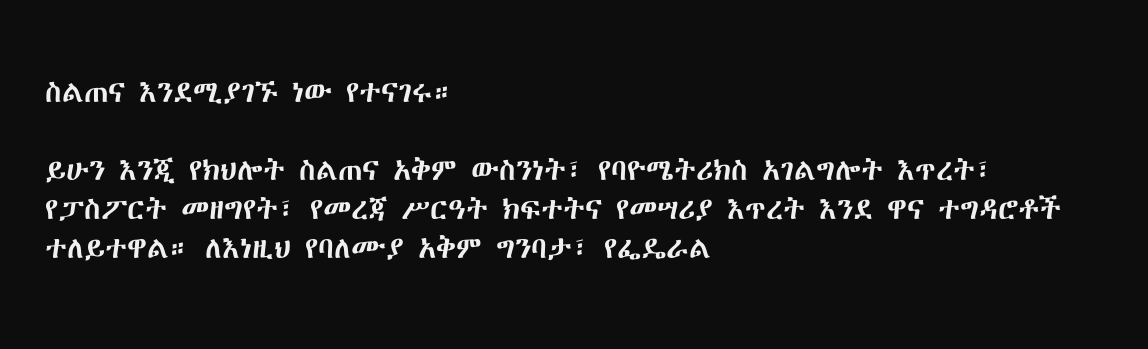ስልጠና እንደሚያገኙ ነው የተናገሩ።

ይሁን እንጂ የክህሎት ስልጠና አቅም ውስንነት፣ የባዮሜትሪክስ አገልግሎት እጥረት፣ የፓስፖርት መዘግየት፣ የመረጃ ሥርዓት ክፍተትና የመሣሪያ እጥረት እንደ ዋና ተግዳሮቶች ተለይተዋል። ለእነዚህ የባለሙያ አቅም ግንባታ፣ የፌዴራል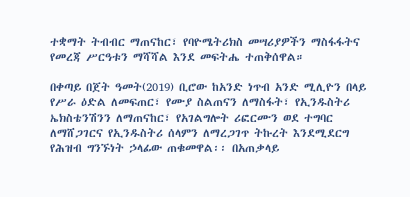ተቋማት ትብብር ማጠናከር፣ የባዮሜትሪክስ መሣሪያዎችን ማስፋፋትና የመረጃ ሥርዓቱን ማሻሻል እንደ መፍትሔ ተጠቅሰዋል።

በቀጣይ በጀት ዓመት(2019) ቢሮው ከአንድ ነጥብ አንድ ሚሊዮን በላይ የሥራ ዕድል ለመፍጠር፣ የሙያ ስልጠናን ለማስፋት፣ የኢንዱስትሪ ኤክስቴንሽንን ለማጠናከር፣ የአገልግሎት ሪፎርሙን ወደ ተግባር ለማሸጋገርና የኢንዱስትሪ ሰላምን ለማረጋገጥ ትኩረት እንደሚደርግ የሕዝብ ግንኙነት ኃላፊው ጠቁመዋል፡፡ በአጠቃላይ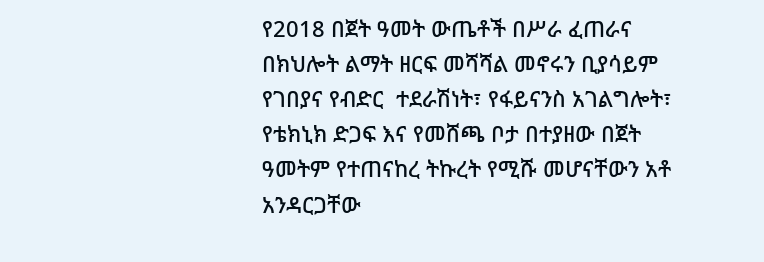የ2018 በጀት ዓመት ውጤቶች በሥራ ፈጠራና በክህሎት ልማት ዘርፍ መሻሻል መኖሩን ቢያሳይም የገበያና የብድር  ተደራሽነት፣ የፋይናንስ አገልግሎት፣  የቴክኒክ ድጋፍ እና የመሸጫ ቦታ በተያዘው በጀት ዓመትም የተጠናከረ ትኩረት የሚሹ መሆናቸውን አቶ አንዳርጋቸው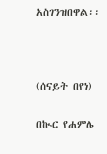አስገንዝበዋል፡፡



(ሰናይት በየነ)

በኲር የሐምሌ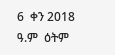6  ቀን 2018 ዓ.ም  ዕትም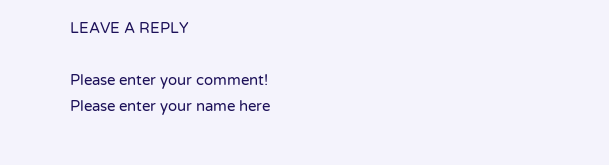LEAVE A REPLY

Please enter your comment!
Please enter your name here